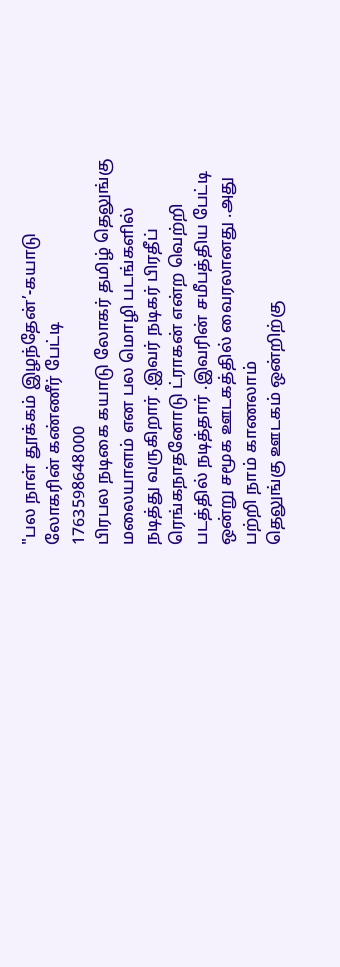"பல நாள் தூக்கம் இழந்தேன்’-கயாடு லோகரின் கண்ணீர் பேட்டி
1763598648000
பிரபல நடிகை கயாடு லோகர் தமிழ் தெலுங்கு மலையாளம் என பல மொழி படங்களில் நடித்து வருகிறார் .இவர் நடிகர் பிரதீப் ரெங்கநாதனோடு ட்ராகன் என்ற வெற்றி படத்தில் நடித்தார் .இவரின் சமீபத்திய பேட்டி ஒன்று சமூக ஊடகத்தில் வைரலானது .அது பற்றி நாம் காணலாம்
தெலுங்கு ஊடகம் ஒன்றிற்கு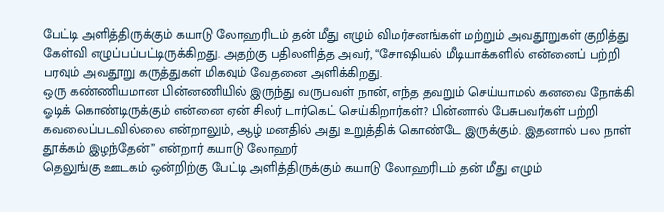பேட்டி அளித்திருக்கும் கயாடு லோஹரிடம் தன் மீது எழும் விமர்சனங்கள் மற்றும் அவதூறுகள் குறித்து கேள்வி எழுப்பப்பட்டிருக்கிறது. அதற்கு பதிலளித்த அவர், “சோஷியல் மீடியாக்களில் என்னைப் பற்றி பரவும் அவதூறு கருத்துகள் மிகவும் வேதனை அளிக்கிறது.
ஒரு கண்ணியமான பின்னணியில் இருந்து வருபவள் நான், எந்த தவறும் செய்யாமல் கனவை நோக்கி ஓடிக் கொண்டிருக்கும் என்னை ஏன் சிலர் டார்கெட் செய்கிறார்கள்? பின்னால் பேசுபவர்கள் பற்றி கவலைப்படவில்லை என்றாலும், ஆழ் மனதில் அது உறுத்திக் கொண்டே இருக்கும். இதனால் பல நாள் தூக்கம் இழந்தேன்’’ என்றார் கயாடு லோஹர்
தெலுங்கு ஊடகம் ஒன்றிற்கு பேட்டி அளித்திருக்கும் கயாடு லோஹரிடம் தன் மீது எழும்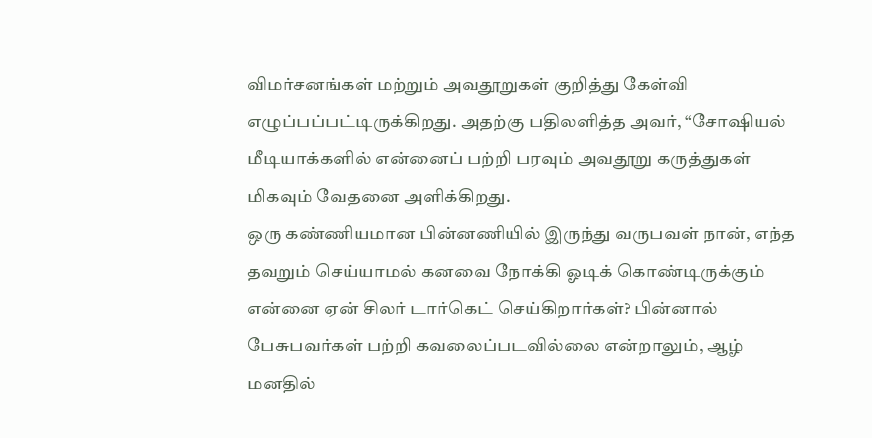விமர்சனங்கள் மற்றும் அவதூறுகள் குறித்து கேள்வி எழுப்பப்பட்டிருக்கிறது. அதற்கு பதிலளித்த அவர், “சோஷியல் மீடியாக்களில் என்னைப் பற்றி பரவும் அவதூறு கருத்துகள் மிகவும் வேதனை அளிக்கிறது.
ஒரு கண்ணியமான பின்னணியில் இருந்து வருபவள் நான், எந்த தவறும் செய்யாமல் கனவை நோக்கி ஓடிக் கொண்டிருக்கும் என்னை ஏன் சிலர் டார்கெட் செய்கிறார்கள்? பின்னால் பேசுபவர்கள் பற்றி கவலைப்படவில்லை என்றாலும், ஆழ் மனதில்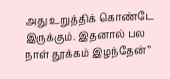அது உறுத்திக் கொண்டே இருக்கும். இதனால் பல நாள் தூக்கம் இழந்தேன்’’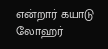என்றார் கயாடு லோஹர்